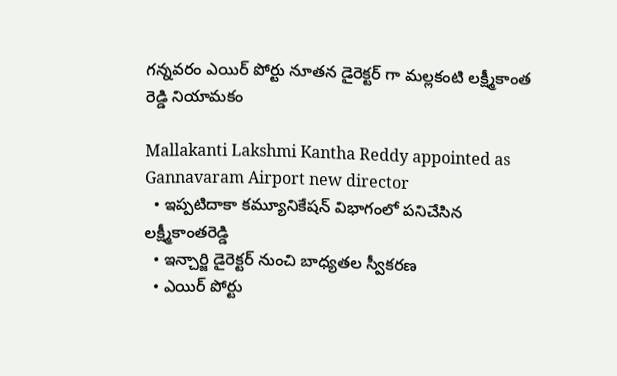గన్నవరం ఎయిర్ పోర్టు నూతన డైరెక్టర్ గా మల్లకంటి లక్ష్మీకాంత రెడ్డి నియామకం

Mallakanti Lakshmi Kantha Reddy appointed as Gannavaram Airport new director
  • ఇప్పటిదాకా కమ్యూనికేషన్ విభాగంలో పనిచేసిన లక్ష్మీకాంతరెడ్డి
  • ఇన్చార్జి డైరెక్టర్ నుంచి బాధ్యతల స్వీకరణ
  • ఎయిర్ పోర్టు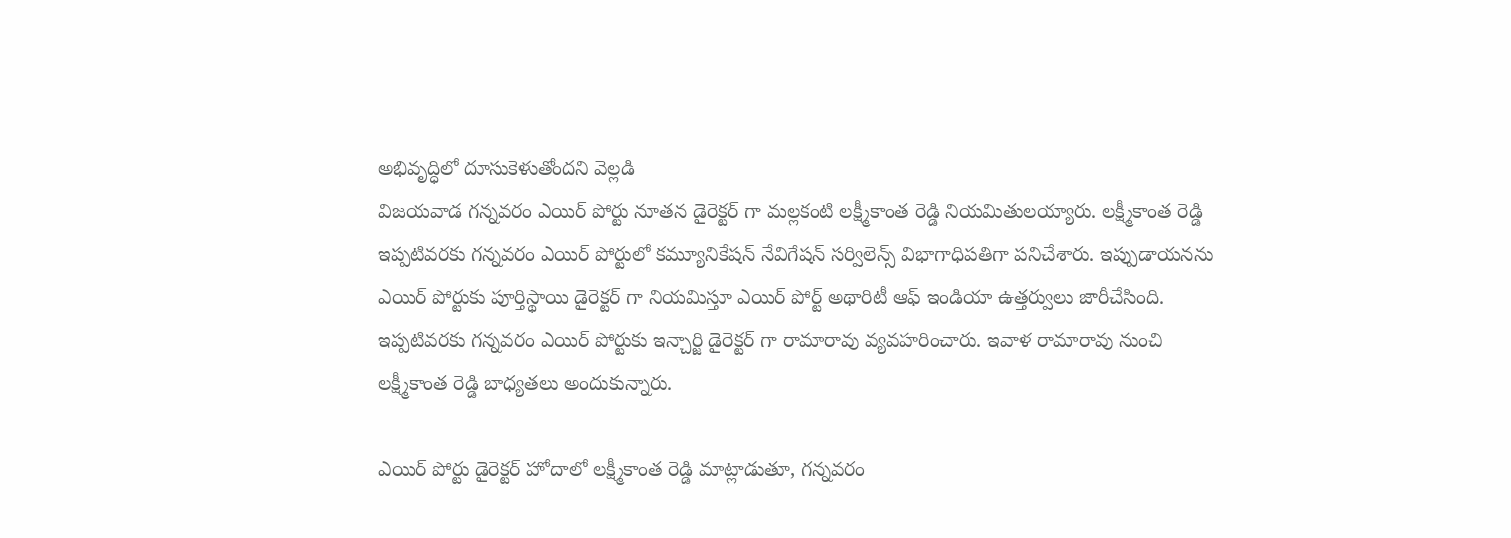అభివృద్ధిలో దూసుకెళుతోందని వెల్లడి
విజయవాడ గన్నవరం ఎయిర్ పోర్టు నూతన డైరెక్టర్ గా మల్లకంటి లక్ష్మీకాంత రెడ్డి నియమితులయ్యారు. లక్ష్మీకాంత రెడ్డి ఇప్పటివరకు గన్నవరం ఎయిర్ పోర్టులో కమ్యూనికేషన్ నేవిగేషన్ సర్విలెన్స్ విభాగాధిపతిగా పనిచేశారు. ఇప్పుడాయనను ఎయిర్ పోర్టుకు పూర్తిస్థాయి డైరెక్టర్ గా నియమిస్తూ ఎయిర్ పోర్ట్ అథారిటీ ఆఫ్ ఇండియా ఉత్తర్వులు జారీచేసింది. ఇప్పటివరకు గన్నవరం ఎయిర్ పోర్టుకు ఇన్చార్జి డైరెక్టర్ గా రామారావు వ్యవహరించారు. ఇవాళ రామారావు నుంచి లక్ష్మీకాంత రెడ్డి బాధ్యతలు అందుకున్నారు.

ఎయిర్ పోర్టు డైరెక్టర్ హోదాలో లక్ష్మీకాంత రెడ్డి మాట్లాడుతూ, గన్నవరం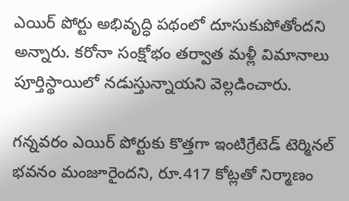ఎయిర్ పోర్టు అభివృద్ధి పథంలో దూసుకుపోతోందని అన్నారు. కరోనా సంక్షోభం తర్వాత మళ్లీ విమానాలు పూర్తిస్థాయిలో నడుస్తున్నాయని వెల్లడించారు.

గన్నవరం ఎయిర్ పోర్టుకు కొత్తగా ఇంటిగ్రేటెడ్ టెర్మినల్ భవనం మంజూరైందని, రూ.417 కోట్లతో నిర్మాణం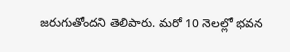జరుగుతోందని తెలిపారు. మరో 10 నెలల్లో భవన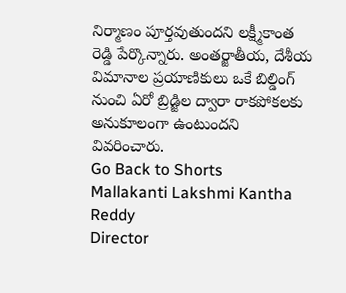నిర్మాణం పూర్తవుతుందని లక్ష్మీకాంత రెడ్డి పేర్కొన్నారు. అంతర్జాతీయ, దేశీయ విమానాల ప్రయాణికులు ఒకే బిల్డింగ్ నుంచి ఏరో బ్రిడ్జిల ద్వారా రాకపోకలకు అనుకూలంగా ఉంటుందని వివరించారు.
Go Back to Shorts
Mallakanti Lakshmi Kantha Reddy
Director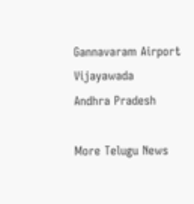Gannavaram Airport
Vijayawada
Andhra Pradesh

More Telugu News